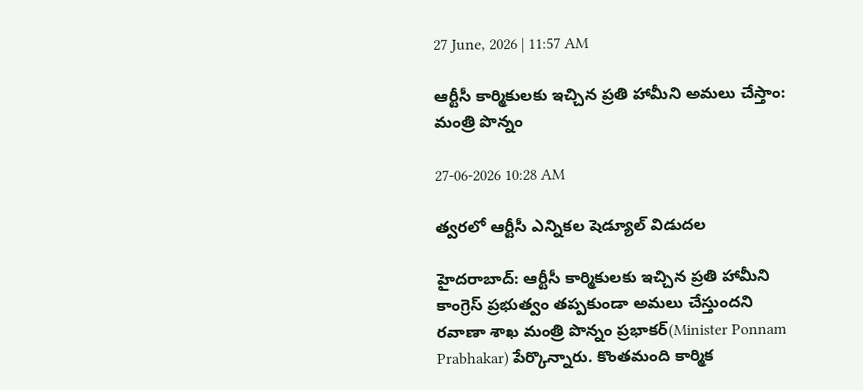27 June, 2026 | 11:57 AM

ఆర్టీసీ కార్మికులకు ఇచ్చిన ప్రతి హామీని అమలు చేస్తాం: మంత్రి పొన్నం

27-06-2026 10:28 AM

త్వరలో ఆర్టీసీ ఎన్నికల షెడ్యూల్ విడుదల

హైదరాబాద్: ఆర్టీసీ కార్మికులకు ఇచ్చిన ప్రతి హామీని కాంగ్రెస్ ప్రభుత్వం తప్పకుండా అమలు చేస్తుందని రవాణా శాఖ మంత్రి పొన్నం ప్రభాకర్(Minister Ponnam Prabhakar) పేర్కొన్నారు. కొంతమంది కార్మిక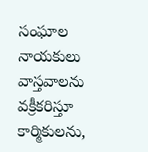సంఘాల నాయకులు వాస్తవాలను వక్రీకరిస్తూ కార్మికులను,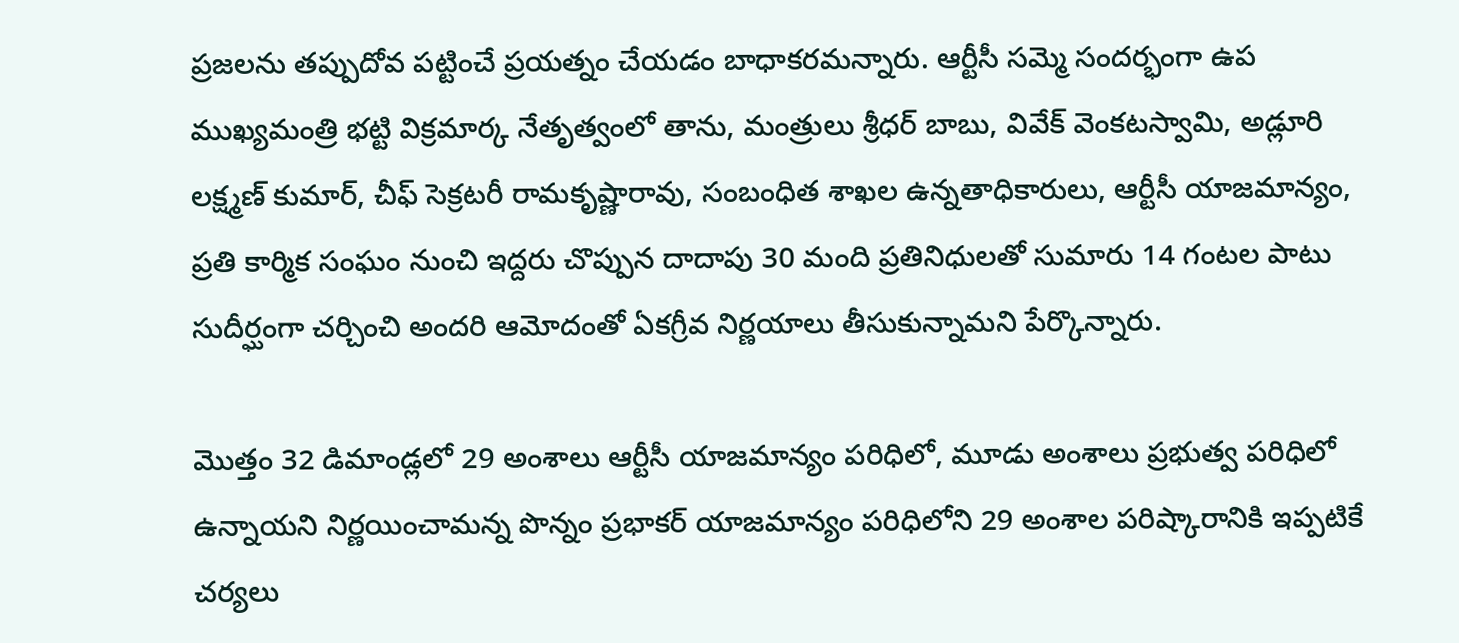ప్రజలను తప్పుదోవ పట్టించే ప్రయత్నం చేయడం బాధాకరమన్నారు. ఆర్టీసీ సమ్మె సందర్భంగా ఉప ముఖ్యమంత్రి భట్టి విక్రమార్క నేతృత్వంలో తాను, మంత్రులు శ్రీధర్ బాబు, వివేక్ వెంకటస్వామి, అడ్లూరి లక్ష్మణ్ కుమార్, చీఫ్ సెక్రటరీ రామకృష్ణారావు, సంబంధిత శాఖల ఉన్నతాధికారులు, ఆర్టీసీ యాజమాన్యం, ప్రతి కార్మిక సంఘం నుంచి ఇద్దరు చొప్పున దాదాపు 30 మంది ప్రతినిధులతో సుమారు 14 గంటల పాటు సుదీర్ఘంగా చర్చించి అందరి ఆమోదంతో ఏకగ్రీవ నిర్ణయాలు తీసుకున్నామని పేర్కొన్నారు.

మొత్తం 32 డిమాండ్లలో 29 అంశాలు ఆర్టీసీ యాజమాన్యం పరిధిలో, మూడు అంశాలు ప్రభుత్వ పరిధిలో ఉన్నాయని నిర్ణయించామన్న పొన్నం ప్రభాకర్ యాజమాన్యం పరిధిలోని 29 అంశాల పరిష్కారానికి ఇప్పటికే చర్యలు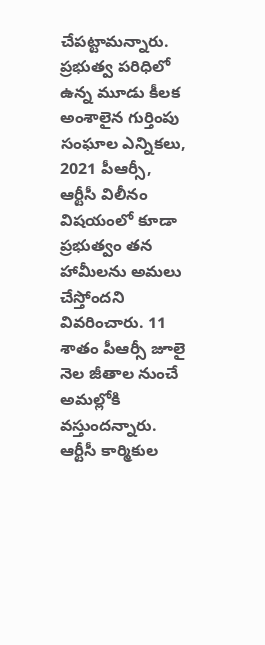చేపట్టామన్నారు. ప్రభుత్వ పరిధిలో ఉన్న మూడు కీలక అంశాలైన గుర్తింపు సంఘాల ఎన్నికలు, 2021 పీఆర్సీ, ఆర్టీసీ విలీనం విషయంలో కూడా ప్రభుత్వం తన హామీలను అమలు చేస్తోందని వివరించారు. 11 శాతం పీఆర్సీ జూలై నెల జీతాల నుంచే అమల్లోకి వస్తుందన్నారు. ఆర్టీసీ కార్మికుల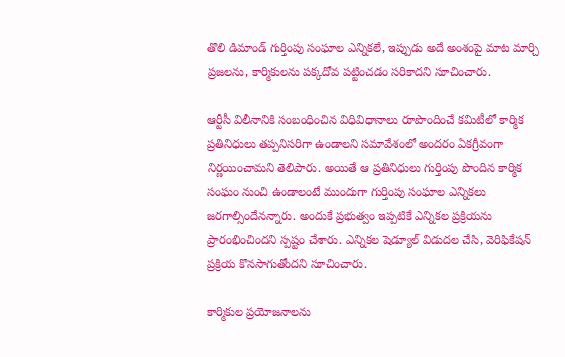తొలి డిమాండ్ గుర్తింపు సంఘాల ఎన్నికలే, ఇప్పుడు అదే అంశంపై మాట మార్చి ప్రజలను, కార్మికులను పక్కదోవ పట్టించడం సరికాదని సూచించారు.

ఆర్టీసీ విలీనానికి సంబంధించిన విధివిధానాలు రూపొందించే కమిటీలో కార్మిక ప్రతినిధులు తప్పనిసరిగా ఉండాలని సమావేశంలో అందరం ఏకగ్రీవంగా నిర్ణయించామని తెలిపారు. అయితే ఆ ప్రతినిధులు గుర్తింపు పొందిన కార్మిక సంఘం నుంచి ఉండాలంటే ముందుగా గుర్తింపు సంఘాల ఎన్నికలు జరగాల్సిందేనన్నారు. అందుకే ప్రభుత్వం ఇప్పటికే ఎన్నికల ప్రక్రియను ప్రారంభించిందని స్పష్టం చేశారు. ఎన్నికల షెడ్యూల్ విడుదల చేసి, వెరిఫికేషన్ ప్రక్రియ కొనసాగుతోందని సూచించారు.

కార్మికుల ప్రయోజనాలను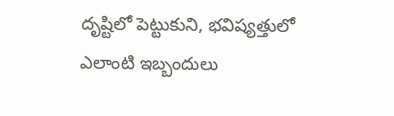దృష్టిలో పెట్టుకుని, భవిష్యత్తులో ఎలాంటి ఇబ్బందులు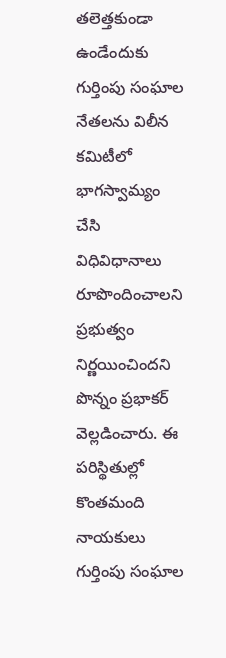తలెత్తకుండా ఉండేందుకు గుర్తింపు సంఘాల నేతలను విలీన కమిటీలో భాగస్వామ్యం చేసి విధివిధానాలు రూపొందించాలని ప్రభుత్వం నిర్ణయించిందని పొన్నం ప్రభాకర్ వెల్లడించారు. ఈ పరిస్థితుల్లో కొంతమంది నాయకులు గుర్తింపు సంఘాల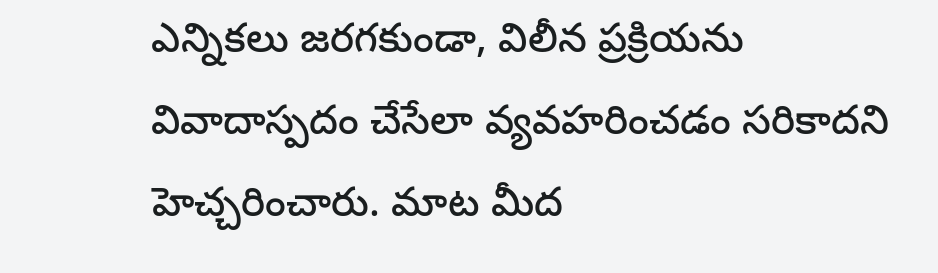ఎన్నికలు జరగకుండా, విలీన ప్రక్రియను వివాదాస్పదం చేసేలా వ్యవహరించడం సరికాదని హెచ్చరించారు. మాట మీద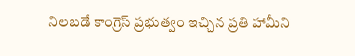నిలబడే కాంగ్రెస్ ప్రభుత్వం ఇచ్చిన ప్రతి హామీని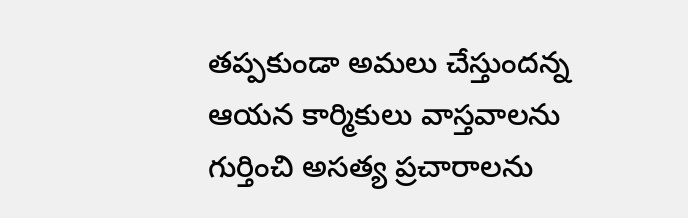తప్పకుండా అమలు చేస్తుందన్న ఆయన కార్మికులు వాస్తవాలను గుర్తించి అసత్య ప్రచారాలను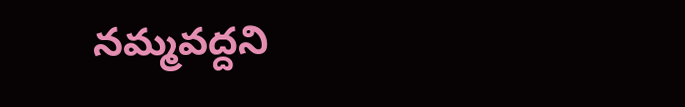నమ్మవద్దని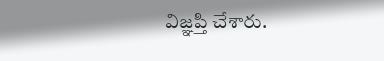విజ్ఞప్తి చేశారు.